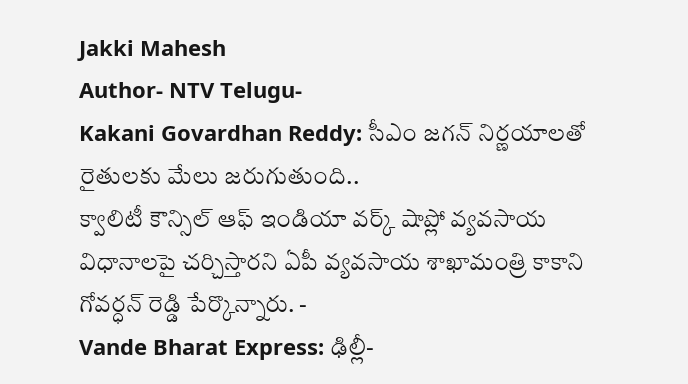Jakki Mahesh
Author- NTV Telugu-
Kakani Govardhan Reddy: సీఎం జగన్ నిర్ణయాలతో రైతులకు మేలు జరుగుతుంది..
క్వాలిటీ కౌన్సిల్ ఆఫ్ ఇండియా వర్క్ షాప్లో వ్యవసాయ విధానాలపై చర్చిస్తారని ఏపీ వ్యవసాయ శాఖామంత్రి కాకాని గోవర్ధన్ రెడ్డి పేర్కొన్నారు. -
Vande Bharat Express: ఢిల్లీ-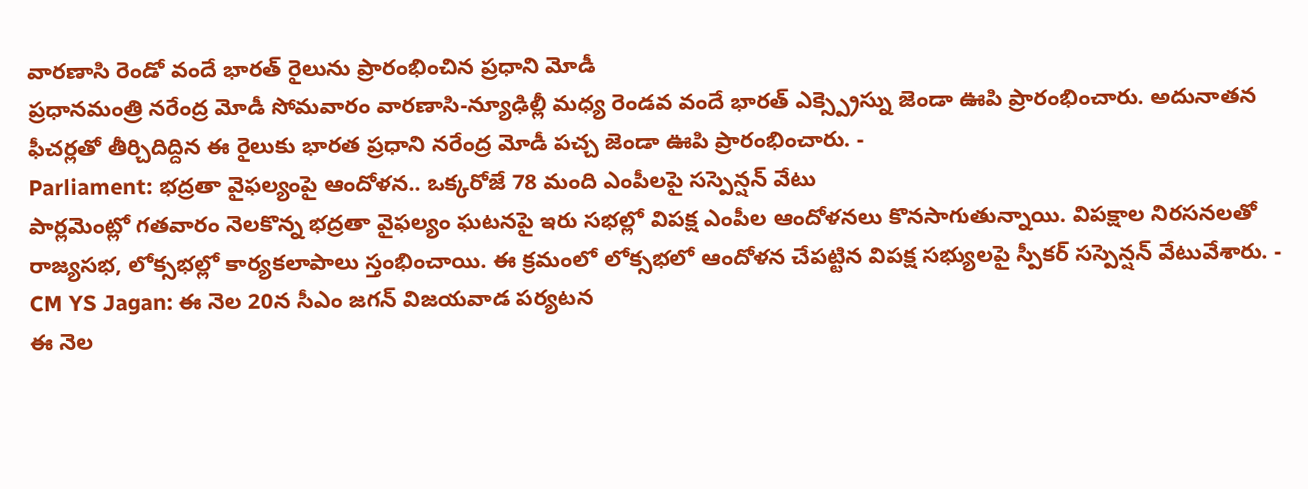వారణాసి రెండో వందే భారత్ రైలును ప్రారంభించిన ప్రధాని మోడీ
ప్రధానమంత్రి నరేంద్ర మోడీ సోమవారం వారణాసి-న్యూఢిల్లీ మధ్య రెండవ వందే భారత్ ఎక్స్ప్రెస్ను జెండా ఊపి ప్రారంభించారు. అదునాతన ఫీచర్లతో తీర్చిదిద్దిన ఈ రైలుకు భారత ప్రధాని నరేంద్ర మోడీ పచ్చ జెండా ఊపి ప్రారంభించారు. -
Parliament: భద్రతా వైఫల్యంపై ఆందోళన.. ఒక్కరోజే 78 మంది ఎంపీలపై సస్పెన్షన్ వేటు
పార్లమెంట్లో గతవారం నెలకొన్న భద్రతా వైఫల్యం ఘటనపై ఇరు సభల్లో విపక్ష ఎంపీల ఆందోళనలు కొనసాగుతున్నాయి. విపక్షాల నిరసనలతో రాజ్యసభ, లోక్సభల్లో కార్యకలాపాలు స్తంభించాయి. ఈ క్రమంలో లోక్సభలో ఆందోళన చేపట్టిన విపక్ష సభ్యులపై స్పీకర్ సస్పెన్షన్ వేటువేశారు. -
CM YS Jagan: ఈ నెల 20న సీఎం జగన్ విజయవాడ పర్యటన
ఈ నెల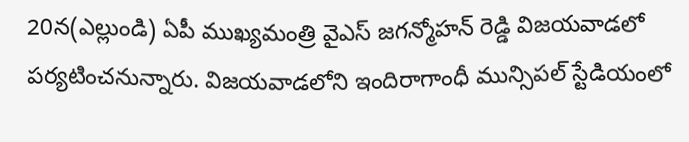20న(ఎల్లుండి) ఏపీ ముఖ్యమంత్రి వైఎస్ జగన్మోహన్ రెడ్డి విజయవాడలో పర్యటించనున్నారు. విజయవాడలోని ఇందిరాగాంధీ మున్సిపల్ స్టేడియంలో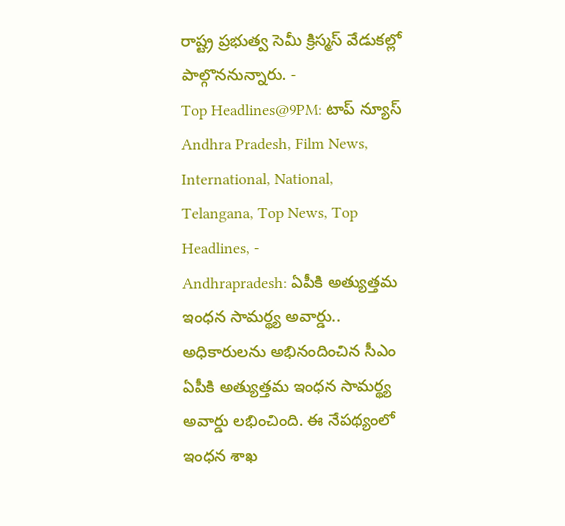రాష్ట్ర ప్రభుత్వ సెమీ క్రిస్మస్ వేడుకల్లో పాల్గొననున్నారు. -
Top Headlines@9PM: టాప్ న్యూస్
Andhra Pradesh, Film News, International, National, Telangana, Top News, Top Headlines, -
Andhrapradesh: ఏపీకి అత్యుత్తమ ఇంధన సామర్థ్య అవార్డు.. అధికారులను అభినందించిన సీఎం
ఏపీకి అత్యుత్తమ ఇంధన సామర్థ్య అవార్డు లభించింది. ఈ నేపథ్యంలో ఇంధన శాఖ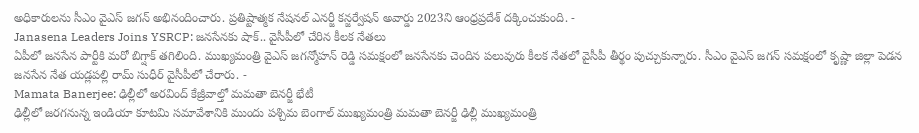అధికారులను సీఎం వైఎస్ జగన్ అభినందించారు. ప్రతిష్టాత్మక నేషనల్ ఎనర్జీ కన్జర్వేషన్ అవార్డు 2023ని ఆంధ్రప్రదేశ్ దక్కించుకుంది. -
Janasena Leaders Joins YSRCP: జనసేనకు షాక్.. వైసీపీలో చేరిన కీలక నేతలు
ఏపీలో జనసేన పార్టీకి మరో బిగ్షాక్ తగిలింది. ముఖ్యమంత్రి వైఎస్ జగన్మోహన్ రెడ్డి సమక్షంలో జనసేనకు చెందిన పలువురు కీలక నేతలో వైసీపీ తీర్థం పుచ్చుకున్నారు. సీఎం వైఎస్ జగన్ సమక్షంలో కృష్ణా జిల్లా పెడన జనసేన నేత యడ్లపల్లి రామ్ సుధీర్ వైసీపీలో చేరారు. -
Mamata Banerjee: ఢిల్లీలో అరవింద్ కేజ్రీవాల్తో మమతా బెనర్జీ భేటీ
ఢిల్లీలో జరగనున్న ఇండియా కూటమి సమావేశానికి ముందు పశ్చిమ బెంగాల్ ముఖ్యమంత్రి మమతా బెనర్జీ ఢిల్లీ ముఖ్యమంత్రి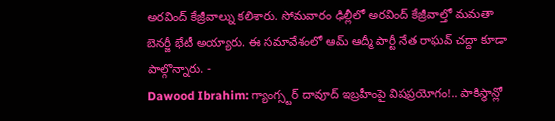అరవింద్ కేజ్రీవాల్ను కలిశారు. సోమవారం ఢిల్లీలో అరవింద్ కేజ్రీవాల్తో మమతా బెనర్జీ భేటీ అయ్యారు. ఈ సమావేశంలో ఆమ్ ఆద్మీ పార్టీ నేత రాఘవ్ చద్దా కూడా పాల్గొన్నారు. -
Dawood Ibrahim: గ్యాంగ్స్టర్ దావూద్ ఇబ్రహీంపై విషప్రయోగం!.. పాకిస్థాన్లో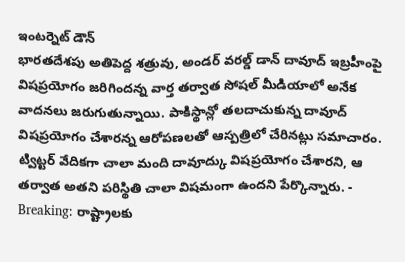ఇంటర్నెట్ డౌన్
భారతదేశపు అతిపెద్ద శత్రువు, అండర్ వరల్డ్ డాన్ దావూద్ ఇబ్రహీంపై విషప్రయోగం జరిగిందన్న వార్త తర్వాత సోషల్ మీడియాలో అనేక వాదనలు జరుగుతున్నాయి. పాకిస్థాన్లో తలదాచుకున్న దావూద్ విషప్రయోగం చేశారన్న ఆరోపణలతో ఆస్పత్రిలో చేరినట్లు సమాచారం. ట్విట్టర్ వేదికగా చాలా మంది దావూద్కు విషప్రయోగం చేశారని, ఆ తర్వాత అతని పరిస్థితి చాలా విషమంగా ఉందని పేర్కొన్నారు. -
Breaking: రాష్ట్రాలకు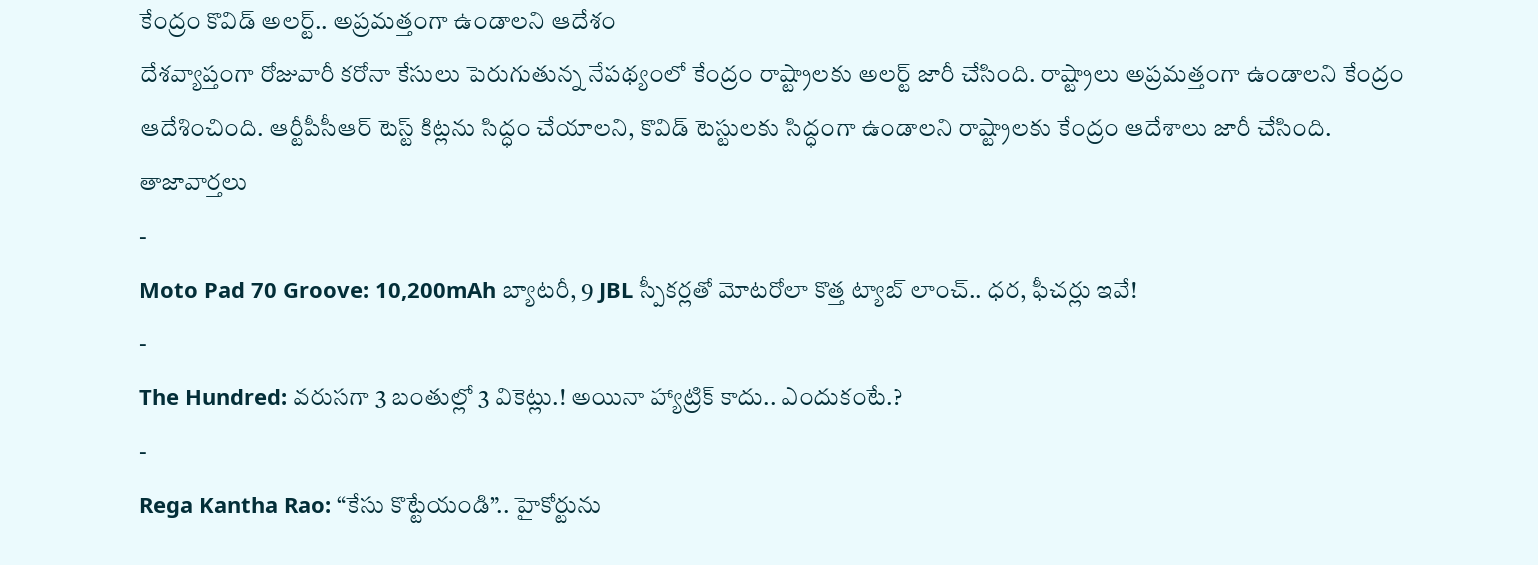కేంద్రం కొవిడ్ అలర్ట్.. అప్రమత్తంగా ఉండాలని ఆదేశం
దేశవ్యాప్తంగా రోజువారీ కరోనా కేసులు పెరుగుతున్న నేపథ్యంలో కేంద్రం రాష్ట్రాలకు అలర్ట్ జారీ చేసింది. రాష్ట్రాలు అప్రమత్తంగా ఉండాలని కేంద్రం ఆదేశించింది. ఆర్టీపీసీఆర్ టెస్ట్ కిట్లను సిద్ధం చేయాలని, కొవిడ్ టెస్టులకు సిద్ధంగా ఉండాలని రాష్ట్రాలకు కేంద్రం ఆదేశాలు జారీ చేసింది.
తాజావార్తలు
-
Moto Pad 70 Groove: 10,200mAh బ్యాటరీ, 9 JBL స్పీకర్లతో మోటరోలా కొత్త ట్యాబ్ లాంచ్.. ధర, ఫీచర్లు ఇవే!
-
The Hundred: వరుసగా 3 బంతుల్లో 3 వికెట్లు.! అయినా హ్యాట్రిక్ కాదు.. ఎందుకంటే.?
-
Rega Kantha Rao: “కేసు కొట్టేయండి”.. హైకోర్టును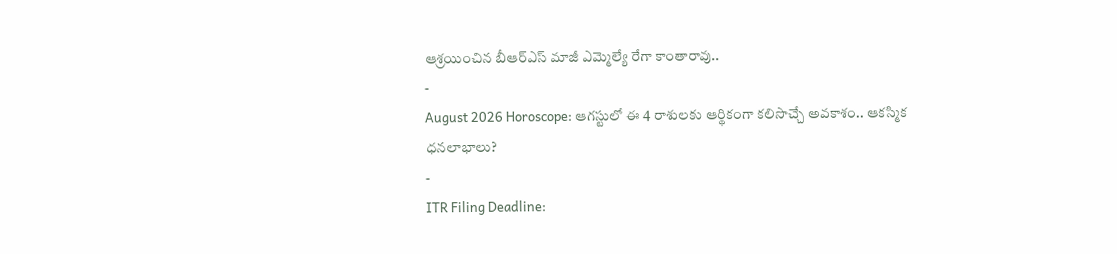ఆశ్రయించిన బీఆర్ఎస్ మాజీ ఎమ్మెల్యే రేగా కాంతారావు..
-
August 2026 Horoscope: ఆగస్టులో ఈ 4 రాశులకు ఆర్థికంగా కలిసొచ్చే అవకాశం.. ఆకస్మిక ధనలాభాలు?
-
ITR Filing Deadline: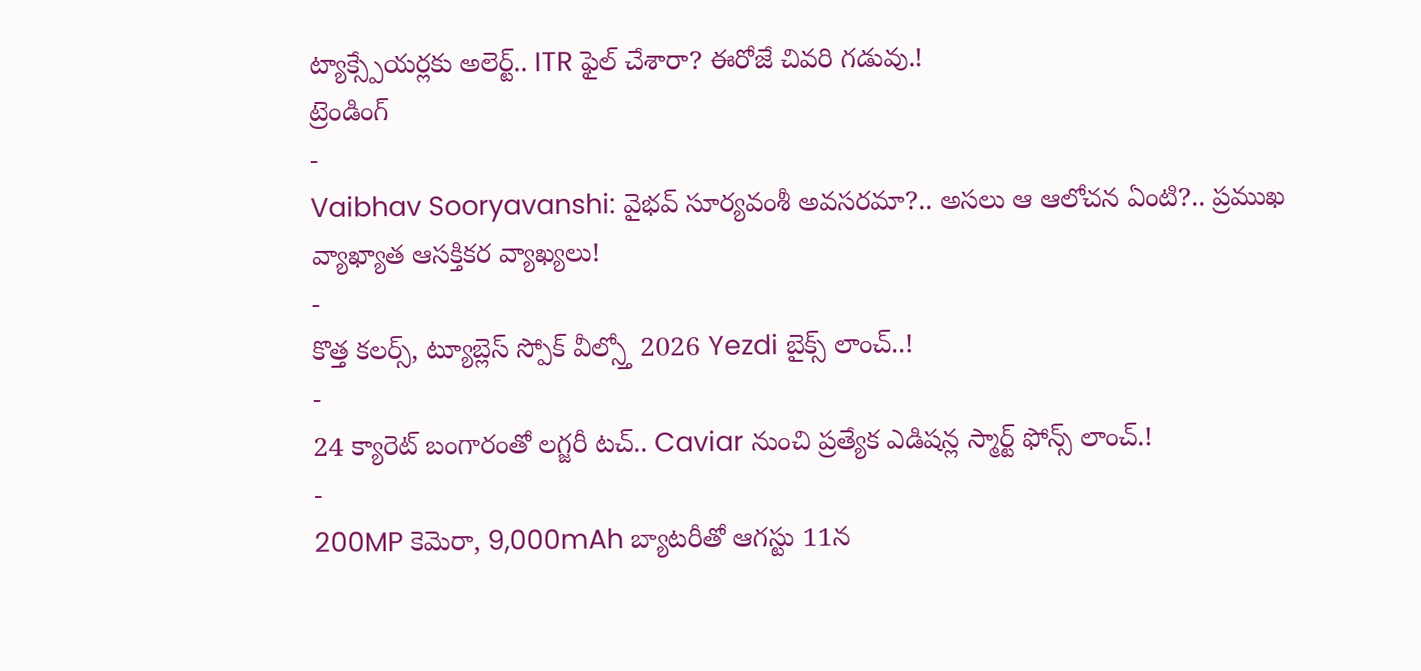ట్యాక్స్పేయర్లకు అలెర్ట్.. ITR ఫైల్ చేశారా? ఈరోజే చివరి గడువు.!
ట్రెండింగ్
-
Vaibhav Sooryavanshi: వైభవ్ సూర్యవంశీ అవసరమా?.. అసలు ఆ ఆలోచన ఏంటి?.. ప్రముఖ వ్యాఖ్యాత ఆసక్తికర వ్యాఖ్యలు!
-
కొత్త కలర్స్, ట్యూబ్లెస్ స్పోక్ వీల్స్తో 2026 Yezdi బైక్స్ లాంచ్..!
-
24 క్యారెట్ బంగారంతో లగ్జరీ టచ్.. Caviar నుంచి ప్రత్యేక ఎడిషన్ల స్మార్ట్ ఫోన్స్ లాంచ్.!
-
200MP కెమెరా, 9,000mAh బ్యాటరీతో ఆగస్టు 11న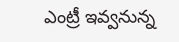ఎంట్రీ ఇవ్వనున్న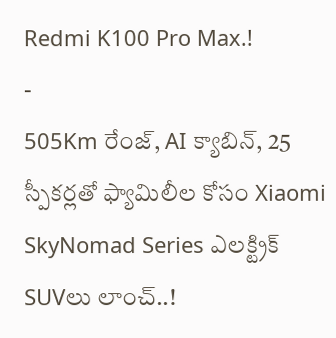Redmi K100 Pro Max.!
-
505Km రేంజ్, AI క్యాబిన్, 25 స్పీకర్లతో ఫ్యామిలీల కోసం Xiaomi SkyNomad Series ఎలక్ట్రిక్ SUVలు లాంచ్..!